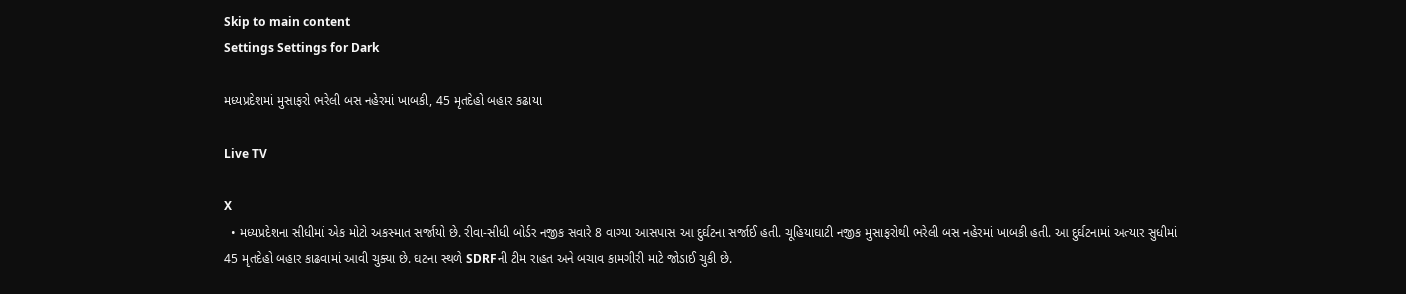Skip to main content
Settings Settings for Dark

મધ્યપ્રદેશમાં મુસાફરો ભરેલી બસ નહેરમાં ખાબકી, 45 મૃતદેહો બહાર કઢાયા

Live TV

X
  • મધ્યપ્રદેશના સીધીમાં એક મોટો અકસ્માત સર્જાયો છે. રીવા-સીધી બોર્ડર નજીક સવારે 8 વાગ્યા આસપાસ આ દુર્ઘટના સર્જાઈ હતી. ચૂહિયાઘાટી નજીક મુસાફરોથી ભરેલી બસ નહેરમાં ખાબકી હતી. આ દુર્ઘટનામાં અત્યાર સુધીમાં 45 મૃતદેહો બહાર કાઢવામાં આવી ચુક્યા છે. ઘટના સ્થળે SDRFની ટીમ રાહત અને બચાવ કામગીરી માટે જોડાઈ ચુકી છે.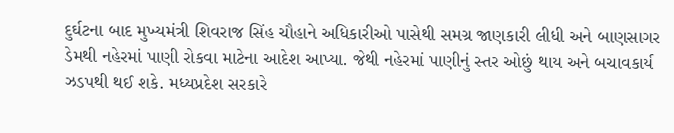દુર્ઘટના બાદ મુખ્યમંત્રી શિવરાજ સિંહ ચૌહાને અધિકારીઓ પાસેથી સમગ્ર જાણકારી લીધી અને બાણસાગર ડેમથી નહેરમાં પાણી રોકવા માટેના આદેશ આપ્યા. જેથી નહેરમાં પાણીનું સ્તર ઓછું થાય અને બચાવકાર્ય ઝડપથી થઈ શકે. મધ્યપ્રદેશ સરકારે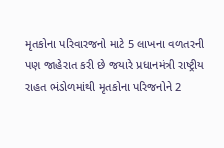મૃતકોના પરિવારજનો માટે 5 લાખના વળતરની પણ જાહેરાત કરી છે જયારે પ્રધાનમંત્રી રાષ્ટ્રીય રાહત ભંડોળમાંથી મૃતકોના પરિજનોને 2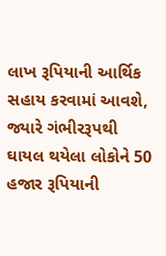લાખ રૂપિયાની આર્થિક સહાય કરવામાં આવશે, જ્યારે ગંભીરરૂપથી ઘાયલ થયેલા લોકોને 50 હજાર રૂપિયાની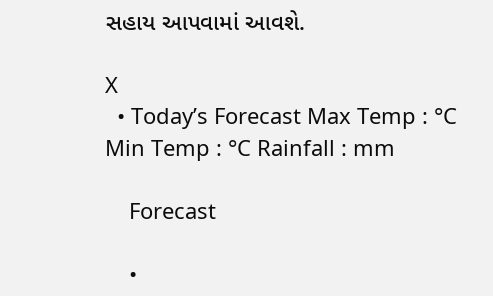સહાય આપવામાં આવશે.

X
  • Today’s Forecast Max Temp : °C Min Temp : °C Rainfall : mm

    Forecast

    •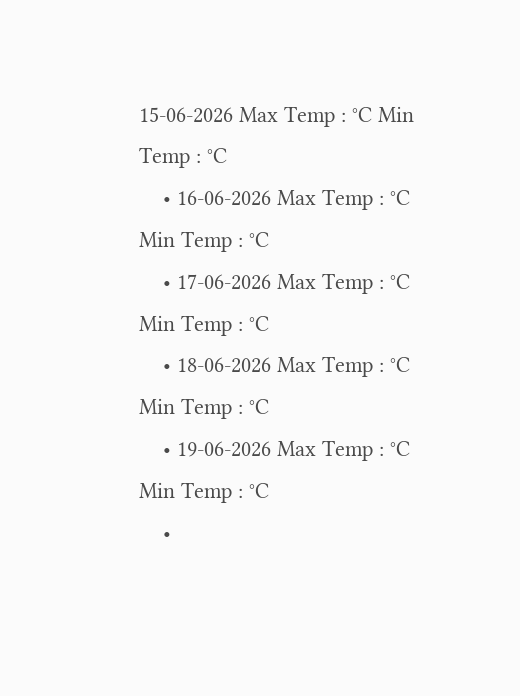15-06-2026 Max Temp : °C Min Temp : °C
    • 16-06-2026 Max Temp : °C Min Temp : °C
    • 17-06-2026 Max Temp : °C Min Temp : °C
    • 18-06-2026 Max Temp : °C Min Temp : °C
    • 19-06-2026 Max Temp : °C Min Temp : °C
    •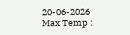20-06-2026 Max Temp :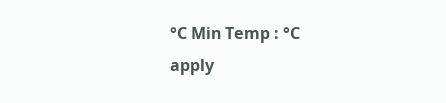°C Min Temp : °C
apply